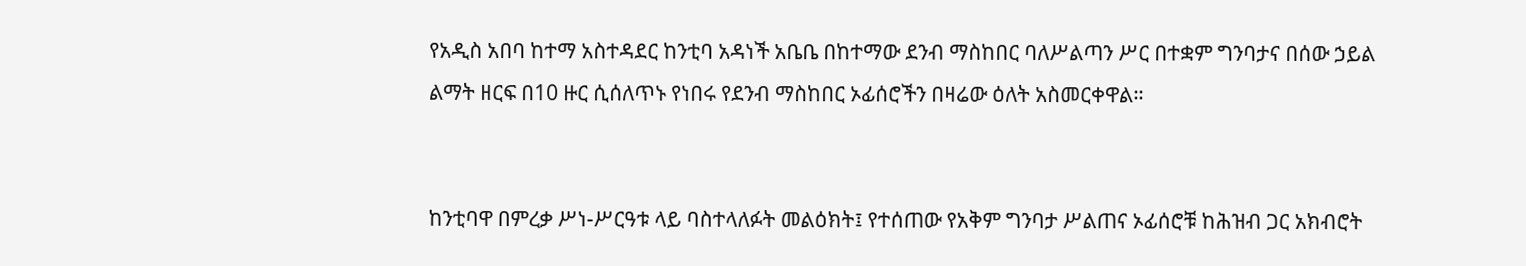የአዲስ አበባ ከተማ አስተዳደር ከንቲባ አዳነች አቤቤ በከተማው ደንብ ማስከበር ባለሥልጣን ሥር በተቋም ግንባታና በሰው ኃይል ልማት ዘርፍ በ10 ዙር ሲሰለጥኑ የነበሩ የደንብ ማስከበር ኦፊሰሮችን በዛሬው ዕለት አስመርቀዋል።


ከንቲባዋ በምረቃ ሥነ-ሥርዓቱ ላይ ባስተላለፉት መልዕክት፤ የተሰጠው የአቅም ግንባታ ሥልጠና ኦፊሰሮቹ ከሕዝብ ጋር አክብሮት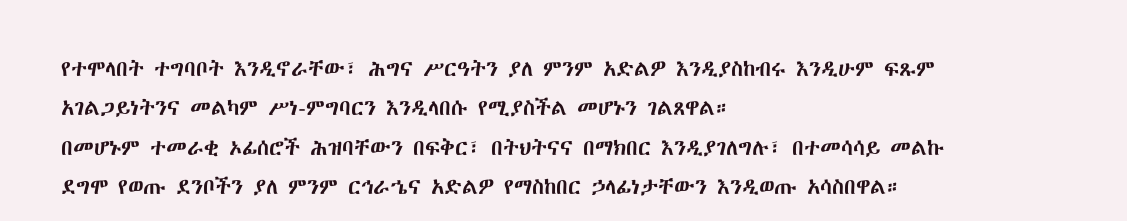የተሞላበት ተግባቦት እንዲኖራቸው፣ ሕግና ሥርዓትን ያለ ምንም አድልዎ እንዲያስከብሩ እንዲሁም ፍጹም አገልጋይነትንና መልካም ሥነ-ምግባርን እንዲላበሱ የሚያስችል መሆኑን ገልጸዋል።
በመሆኑም ተመራቂ ኦፊሰሮች ሕዝባቸውን በፍቅር፣ በትህትናና በማክበር እንዲያገለግሉ፣ በተመሳሳይ መልኩ ደግሞ የወጡ ደንቦችን ያለ ምንም ርኅራኄና አድልዎ የማስከበር ኃላፊነታቸውን እንዲወጡ አሳስበዋል።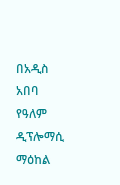በአዲስ አበባ የዓለም ዲፕሎማሲ ማዕከል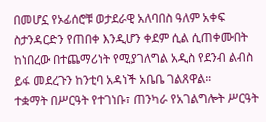በመሆኗ የኦፊሰሮቹ ወታደራዊ አለባበስ ዓለም አቀፍ ስታንዳርድን የጠበቀ እንዲሆን ቀደም ሲል ሲጠቀሙበት ከነበረው በተጨማሪነት የሚያገለግል አዲስ የደንብ ልብስ ይፋ መደረጉን ከንቲባ አዳነች አቤቤ ገልጸዋል።
ተቋማት በሥርዓት የተገነቡ፣ ጠንካራ የአገልግሎት ሥርዓት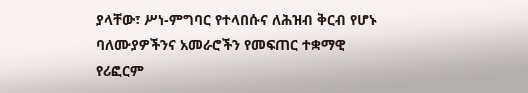ያላቸው፣ ሥነ-ምግባር የተላበሱና ለሕዝብ ቅርብ የሆኑ ባለሙያዎችንና አመራሮችን የመፍጠር ተቋማዊ የሪፎርም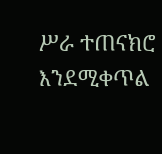ሥራ ተጠናክሮ እንደሚቀጥል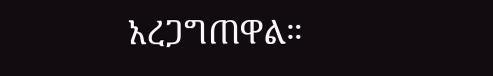አረጋግጠዋል።